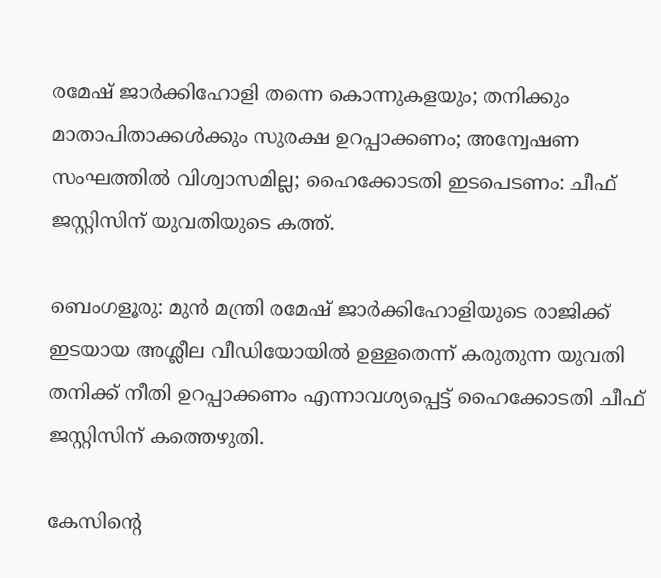രമേഷ് ജാർക്കിഹോളി തന്നെ കൊന്നുകളയും; തനിക്കും മാതാപിതാക്കൾക്കും സുരക്ഷ ഉറപ്പാക്കണം; അന്വേഷണ സംഘത്തിൽ വിശ്വാസമില്ല; ഹൈക്കോടതി ഇടപെടണം: ചീഫ് ജസ്റ്റിസിന് യുവതിയുടെ കത്ത്.

ബെംഗളൂരു: മുൻ മന്ത്രി രമേഷ് ജാർക്കിഹോളിയുടെ രാജിക്ക് ഇടയായ അശ്ലീല വീഡിയോയിൽ ഉള്ളതെന്ന് കരുതുന്ന യുവതി തനിക്ക് നീതി ഉറപ്പാക്കണം എന്നാവശ്യപ്പെട്ട് ഹൈക്കോടതി ചീഫ് ജസ്റ്റിസിന് കത്തെഴുതി.

കേസിന്റെ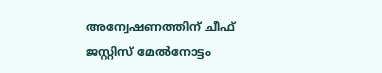അന്വേഷണത്തിന് ചീഫ് ജസ്റ്റിസ് മേൽനോട്ടം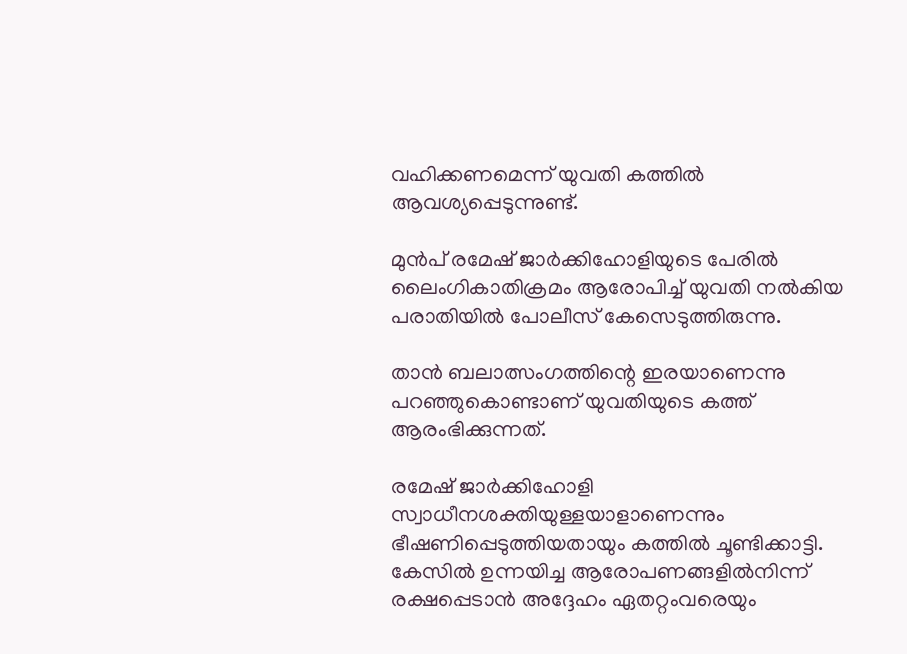വഹിക്കണമെന്ന് യുവതി കത്തിൽ ആവശ്യപ്പെടുന്നുണ്ട്.

മുൻപ് രമേഷ് ജാർക്കിഹോളിയുടെ പേരിൽ ലൈംഗികാതിക്രമം ആരോപിച്ച് യുവതി നൽകിയ പരാതിയിൽ പോലീസ് കേസെടുത്തിരുന്നു.

താൻ ബലാത്സംഗത്തിന്റെ ഇരയാണെന്നു പറഞ്ഞുകൊണ്ടാണ് യുവതിയുടെ കത്ത് ആരംഭിക്കുന്നത്.

രമേഷ് ജാർക്കിഹോളി സ്വാധീനശക്തിയുള്ളയാളാണെന്നും ഭീഷണിപ്പെടുത്തിയതായും കത്തിൽ ചൂണ്ടിക്കാട്ടി. കേസിൽ ഉന്നയിച്ച ആരോപണങ്ങളിൽനിന്ന് രക്ഷപ്പെടാൻ അദ്ദേഹം ഏതറ്റംവരെയും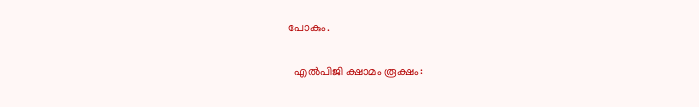പോകും.

  എൽപിജി ക്ഷാമം രൂക്ഷം: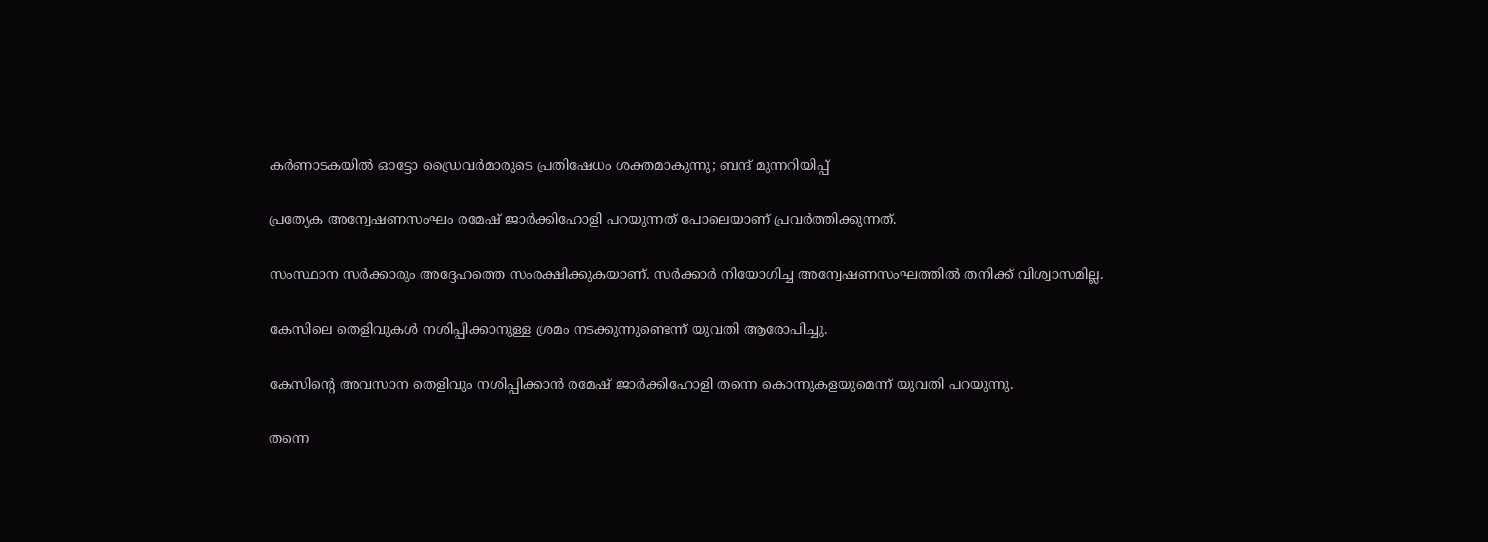കർണാടകയിൽ ഓട്ടോ ഡ്രൈവർമാരുടെ പ്രതിഷേധം ശക്തമാകുന്നു; ബന്ദ് മുന്നറിയിപ്പ്

പ്രത്യേക അന്വേഷണസംഘം രമേഷ് ജാർക്കിഹോളി പറയുന്നത് പോലെയാണ് പ്രവർത്തിക്കുന്നത്.

സംസ്ഥാന സർക്കാരും അദ്ദേഹത്തെ സംരക്ഷിക്കുകയാണ്. സർക്കാർ നിയോഗിച്ച അന്വേഷണസംഘത്തിൽ തനിക്ക് വിശ്വാസമില്ല.

കേസിലെ തെളിവുകൾ നശിപ്പിക്കാനുള്ള ശ്രമം നടക്കുന്നുണ്ടെന്ന് യുവതി ആരോപിച്ചു.

കേസിന്റെ അവസാന തെളിവും നശിപ്പിക്കാൻ രമേഷ് ജാർക്കിഹോളി തന്നെ കൊന്നുകളയുമെന്ന് യുവതി പറയുന്നു.

തന്നെ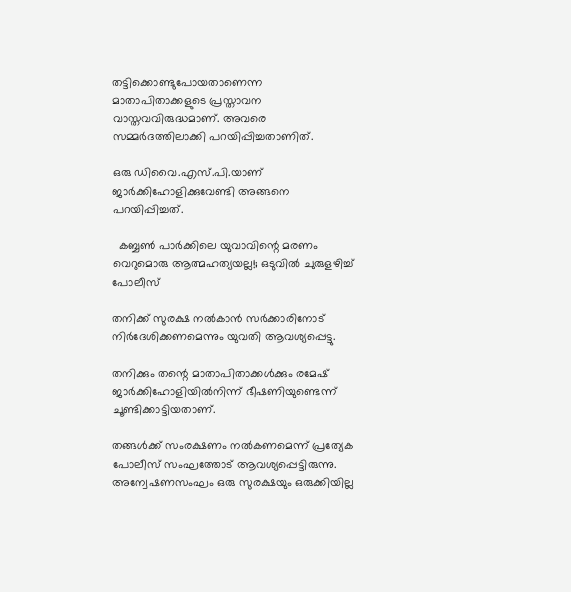തട്ടിക്കൊണ്ടുപോയതാണെന്ന മാതാപിതാക്കളുടെ പ്രസ്താവന വാസ്തവവിരുദ്ധമാണ്. അവരെ സമ്മർദത്തിലാക്കി പറയിപ്പിച്ചതാണിത്.

ഒരു ഡിവൈ.എസ്.പി.യാണ് ജാർക്കിഹോളിക്കുവേണ്ടി അങ്ങനെ പറയിപ്പിച്ചത്.

  കബ്ബൺ പാർക്കിലെ യുവാവിന്റെ മരണം വെറുമൊരു ആത്മഹത്യയല്ല!; ഒടുവിൽ ചുരുളഴിച്ച് പോലീസ്

തനിക്ക് സുരക്ഷ നൽകാൻ സർക്കാരിനോട് നിർദേശിക്കണമെന്നും യുവതി ആവശ്യപ്പെട്ടു.

തനിക്കും തന്റെ മാതാപിതാക്കൾക്കും രമേഷ് ജാർക്കിഹോളിയിൽനിന്ന്‌ ഭീഷണിയുണ്ടെന്ന് ചൂണ്ടിക്കാട്ടിയതാണ്.

തങ്ങൾക്ക് സംരക്ഷണം നൽകണമെന്ന് പ്രത്യേക പോലീസ് സംഘത്തോട് ആവശ്യപ്പെട്ടിരുന്നു. അന്വേഷണസംഘം ഒരു സുരക്ഷയും ഒരുക്കിയില്ല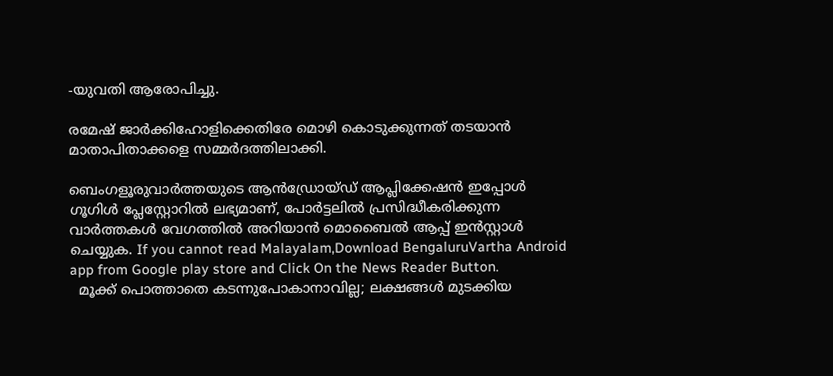-യുവതി ആരോപിച്ചു.

രമേഷ് ജാർക്കിഹോളിക്കെതിരേ മൊഴി കൊടുക്കുന്നത് തടയാൻ മാതാപിതാക്കളെ സമ്മർദത്തിലാക്കി.

ബെംഗളൂരുവാർത്തയുടെ ആൻഡ്രോയ്ഡ് ആപ്ലിക്കേഷൻ ഇപ്പോൾ ഗൂഗിൾ പ്ലേസ്റ്റോറിൽ ലഭ്യമാണ്, പോർട്ടലിൽ പ്രസിദ്ധീകരിക്കുന്ന വാർത്തകൾ വേഗത്തിൽ അറിയാൻ മൊബൈൽ ആപ്പ് ഇൻസ്റ്റാൾ ചെയ്യുക. If you cannot read Malayalam,Download BengaluruVartha Android app from Google play store and Click On the News Reader Button.
  മൂക്ക് പൊത്താതെ കടന്നുപോകാനാവില്ല; ലക്ഷങ്ങൾ മുടക്കിയ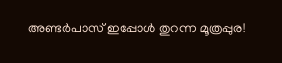അണ്ടർപാസ് ഇപ്പോൾ തുറന്ന മൂത്രപ്പുര!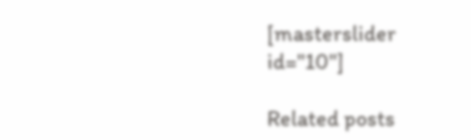[masterslider id="10"]

Related posts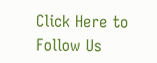Click Here to Follow Us